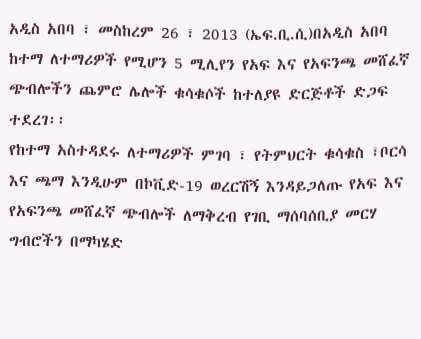አዲስ አበባ ፣ መስከረም 26 ፣ 2013 (ኤፍ.ቢ.ሲ)በአዲስ አበባ ከተማ ለተማሪዎች የሚሆን 5 ሚሊየን የአፍ እና የአፍንጫ መሸፈኛ ጭብሎችን ጨምሮ ሌሎች ቁሳቁሶች ከተለያዩ ድርጅቶች ድጋፍ ተደረገ፡፡
የከተማ አስተዳደሩ ለተማሪዎች ምገባ ፣ የትምህርት ቁሳቁስ ፣ቦርሳ እና ጫማ እንዲሁም በኮቪድ-19 ወረርሽኝ እንዳይጋለጡ የአፍ እና የአፍንጫ መሸፈኛ ጭብሎች ለማቅረብ የገቢ ማሰባሰቢያ መርሃ ግብሮችን በማካሄድ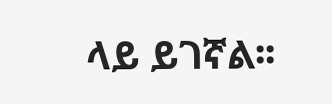ላይ ይገኛል፡፡